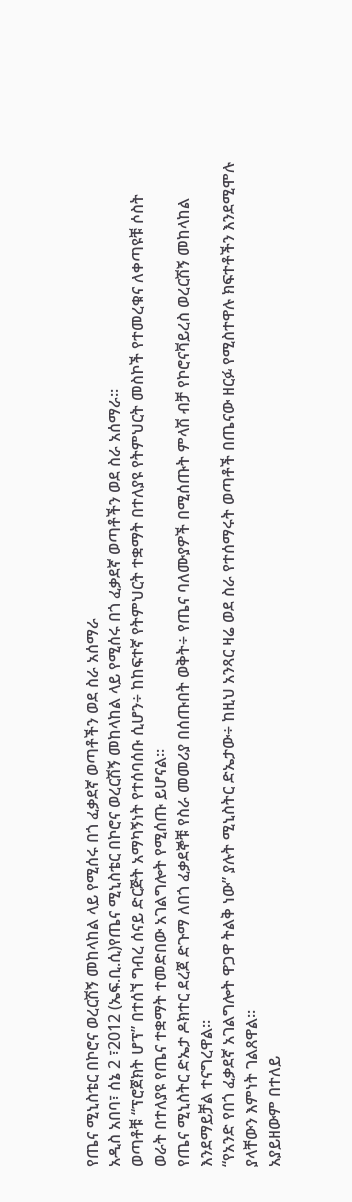የጤና ሚኒስቴር በኮሮና ወረርሽኝ መከላከል ላይ የሚሰሩ በጎ ፈቃደኛ ወጣቶችን ወደ ስራ አሰማራ
አዲስ አበባ፣ ሰኔ 2 ፣2012 (ኤፍ.ቢ.ሲ)የጤና ሚኒስቴር በኮሮና ወረርሽኝ መከላከል ላይ የሚሰሩ በጎ ፈቃደኛ ወጣቶችን ወደ ስራ አሰማራ።
ወጣቶቹ “ፕሮጀክት ሆፕ” በተሰኘ ግብረ ሰናይ ድርጅት አማካኝነት የተሰባሰቡ ሲሆን÷ ከከፍተኛ የትምህርት ተቋማት በተለያዩ የትምህርት መስኮች የተመረቁና ለቀጣዩቹ ሶስት ወራት በተለያዩ የጤና ተቋማት ተመድበው አገልግሎት የሚሰጡ ይሆናል።
የጤና ሚኒስትር ድኤታ ዶክተር ደረጀ ድጉማ ለበጎ ፈቃደኞቹ የስራ መመሪያ በሰጡበት ወቅት÷ የጤና ባለሙያዎች በሚሰጡት ምላሽ ብቻ የኮሮናቫይረስ ወረርሽኝ መከላከል እንደማይቻል ተናግረዋል።
“የአንድ የበጎ ፈቃደኛ አገልግሎት ዋጋዋ ትልቅ ነው” ያሉት ሚኒስትር ድኤታው÷ ከዚህ አንጻር ዛሬ ወደ ስራ የተሰማሩት ወጣቶች በጤናው ዘርፉ የሚስተዋሉ ክፍተቶችን እንደሚሞሉ ያላቸውን እምነት ገልጸዋል።
አያይዘውም በተለይ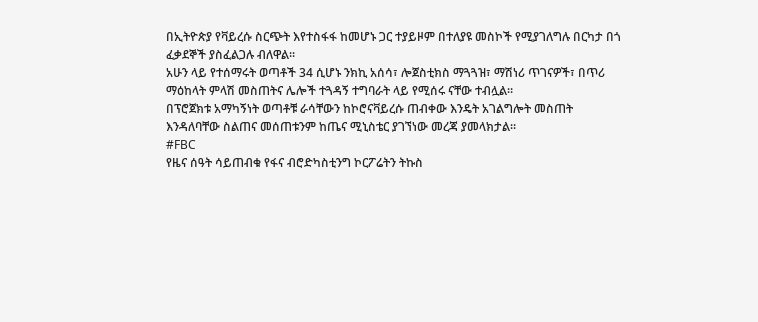በኢትዮጵያ የቫይረሱ ስርጭት እየተስፋፋ ከመሆኑ ጋር ተያይዞም በተለያዩ መስኮች የሚያገለግሉ በርካታ በጎ ፈቃደኞች ያስፈልጋሉ ብለዋል።
አሁን ላይ የተሰማሩት ወጣቶች 34 ሲሆኑ ንክኪ አሰሳ፣ ሎጀስቲክስ ማጓጓዝ፣ ማሽነሪ ጥገናዎች፣ በጥሪ ማዕከላት ምላሽ መስጠትና ሌሎች ተጓዳኝ ተግባራት ላይ የሚሰሩ ናቸው ተብሏል።
በፕሮጀክቱ አማካኝነት ወጣቶቹ ራሳቸውን ከኮሮናቫይረሱ ጠብቀው እንዴት አገልግሎት መስጠት እንዳለባቸው ስልጠና መሰጠቱንም ከጤና ሚኒስቴር ያገኘነው መረጃ ያመላክታል።
#FBC
የዜና ሰዓት ሳይጠብቁ የፋና ብሮድካስቲንግ ኮርፖሬትን ትኩስ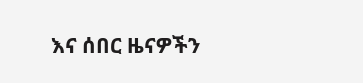እና ሰበር ዜናዎችን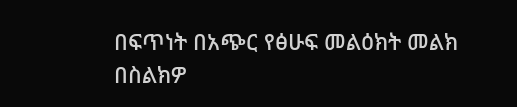በፍጥነት በአጭር የፅሁፍ መልዕክት መልክ በስልክዎ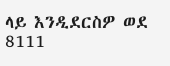ላይ እንዲደርስዎ ወደ 8111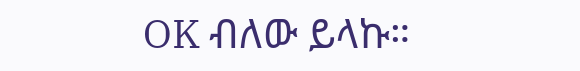OK ብለው ይላኩ።